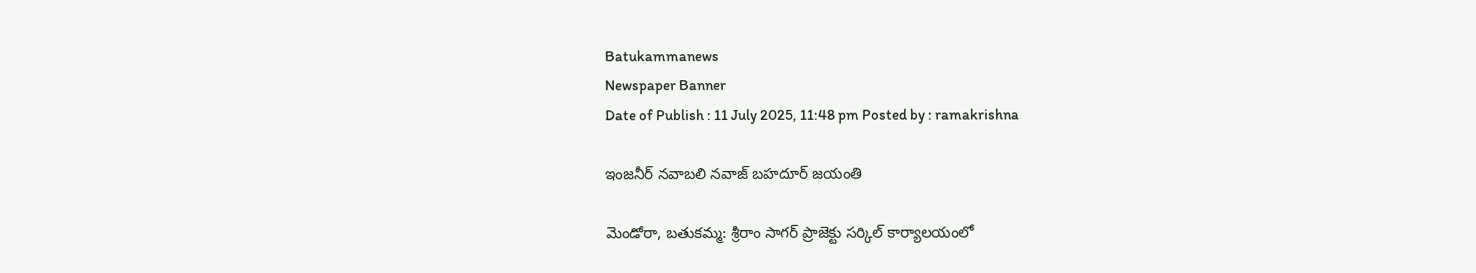Batukammanews
Newspaper Banner
Date of Publish : 11 July 2025, 11:48 pm Posted by : ramakrishna

ఇంజనీర్ నవాబలి నవాజ్ బహదూర్ జయంతి

మెండోరా, బతుకమ్మ: శ్రీరాం సాగర్ ప్రాజెక్టు సర్కిల్ కార్యాలయంలో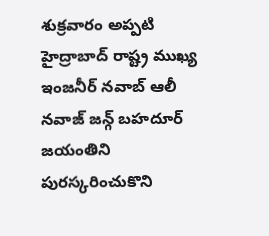శుక్రవారం అప్పటి హైద్రాబాద్ రాష్ట్ర ముఖ్య ఇంజనీర్ నవాబ్ ఆలీ నవాజ్ జన్గ్ బహదూర్ జయంతిని పురస్కరించుకొని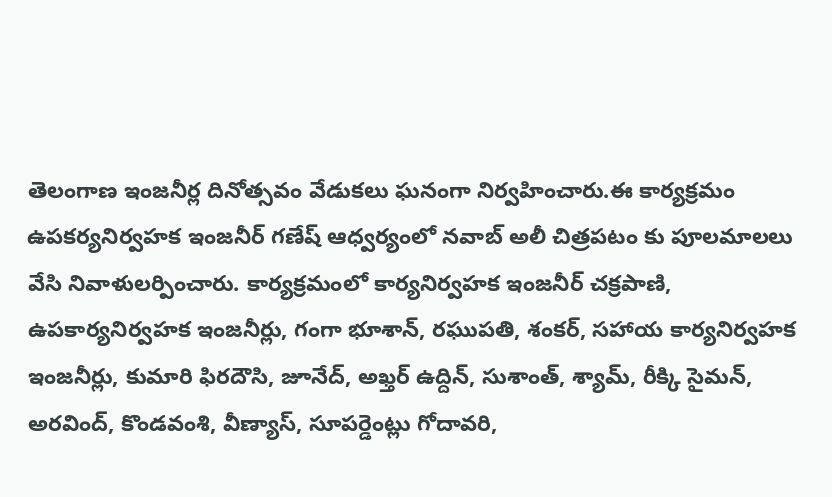తెలంగాణ ఇంజనీర్ల దినోత్సవం వేడుకలు ఘనంగా నిర్వహించారు.ఈ కార్యక్రమం ఉపకర్యనిర్వహక ఇంజనీర్ గణేష్ ఆధ్వర్యంలో నవాబ్ అలీ చిత్రపటం కు పూలమాలలు వేసి నివాళులర్పించారు. కార్యక్రమంలో కార్యనిర్వహక ఇంజనీర్ చక్రపాణి, ఉపకార్యనిర్వహక ఇంజనీర్లు, గంగా భూశాన్, రఘుపతి, శంకర్, సహాయ కార్యనిర్వహక ఇంజనీర్లు, కుమారి ఫిరదౌసి, జూనేద్, అఖ్తర్ ఉద్దిన్, సుశాంత్, శ్యామ్, రీక్కి సైమన్, అరవింద్, కొండవంశి, వీణ్యాస్, సూపర్డెంట్లు గోదావరి,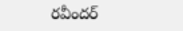రవీందర్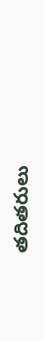తదితరులు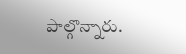పాల్గొన్నారు.